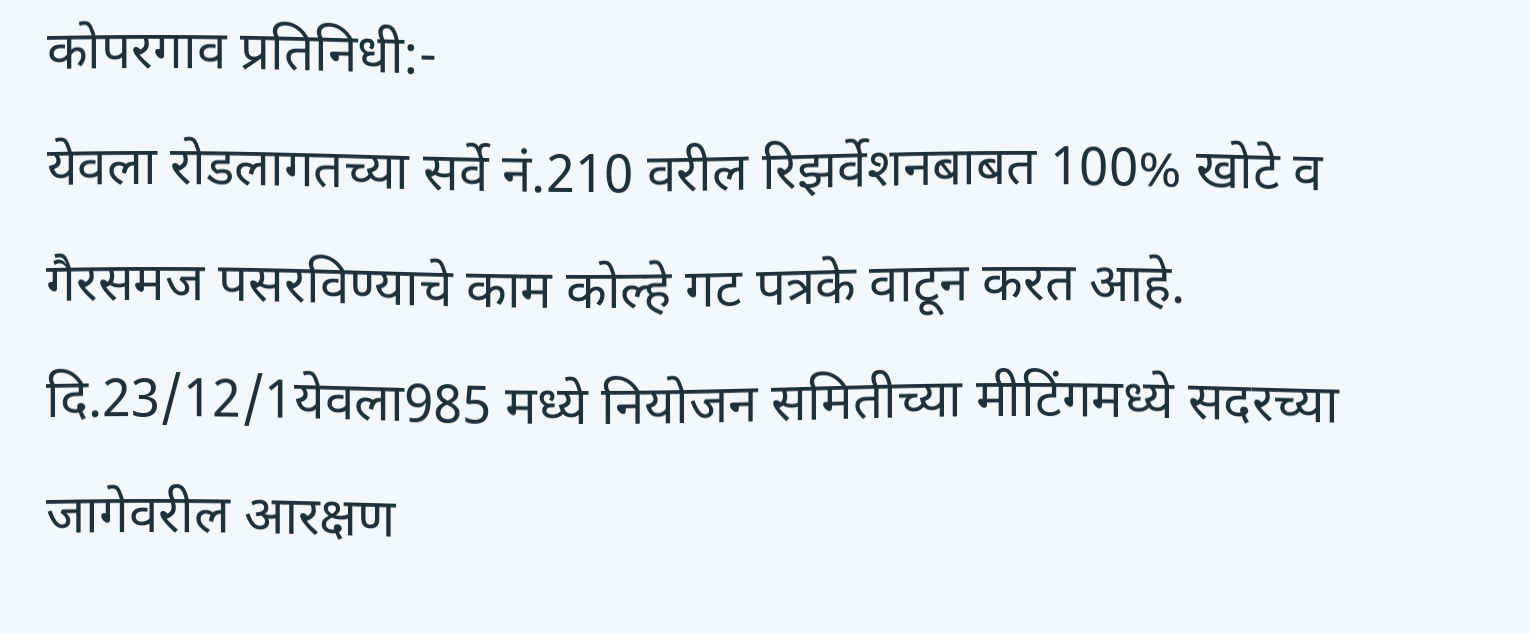कोपरगाव प्रतिनिधी:-
येवला रोडलागतच्या सर्वे नं.210 वरील रिझर्वेशनबाबत 100% खोटे व गैरसमज पसरविण्याचे काम कोल्हे गट पत्रके वाटून करत आहे.
दि.23/12/1येवला985 मध्ये नियोजन समितीच्या मीटिंगमध्ये सदरच्या जागेवरील आरक्षण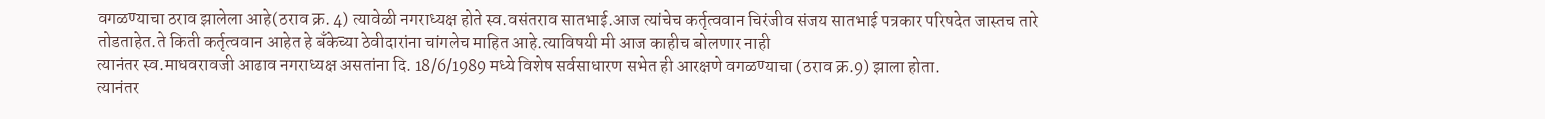वगळण्याचा ठराव झालेला आहे(ठराव क्र. 4) त्यावेळी नगराध्यक्ष होते स्व.वसंतराव सातभाई.आज त्यांचेच कर्तृत्ववान चिरंजीव संजय सातभाई पत्रकार परिषदेत जास्तच तारे तोडताहेत.ते किती कर्तृत्ववान आहेत हे बँकेच्या ठेवीदारांना चांगलेच माहित आहे.त्याविषयी मी आज काहीच बोलणार नाही
त्यानंतर स्व.माधवरावजी आढाव नगराध्यक्ष असतांना दि. 18/6/1989 मध्ये विशेष सर्वसाधारण सभेत ही आरक्षणे वगळण्याचा (ठराव क्र.9) झाला होता.
त्यानंतर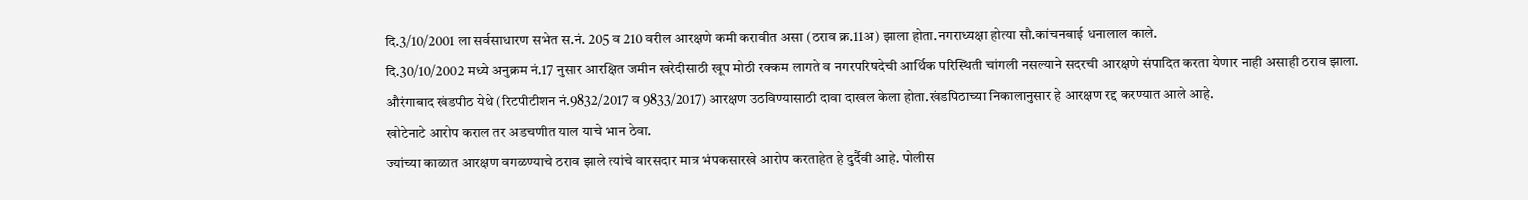दि.3/10/2001 ला सर्वसाधारण सभेत स.नं. 205 व 210 वरील आरक्षणे कमी करावीत असा (ठराव क्र.11अ) झाला होता.नगराध्यक्षा होत्या सौ.कांचनबाई धनालाल काले.
दि.30/10/2002 मध्ये अनुक्रम नं.17 नुसार आरक्षित जमीन खरेदीसाठी खूप मोठी रक्कम लागते व नगरपरिषदेची आर्थिक परिस्थिती चांगली नसल्याने सदरची आरक्षणे संपादित करता येणार नाही असाही ठराव झाला.
औरंगाबाद खंडपीठ येथे (रिटपीटीशन नं.9832/2017 व 9833/2017) आरक्षण उठविण्यासाठी दावा दाखल केला होता.खंडपिठाच्या निकालानुसार हे आरक्षण रद्द करण्यात आले आहे.
खोटेनाटे आरोप कराल तर अडचणीत याल याचे भान ठेवा.
ज्यांच्या काळात आरक्षण वगळण्याचे ठराव झाले त्यांचे वारसदार मात्र भंपकसारखे आरोप करताहेत हे दुर्दैवी आहे. पोलीस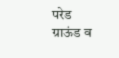परेड ग्राऊंड व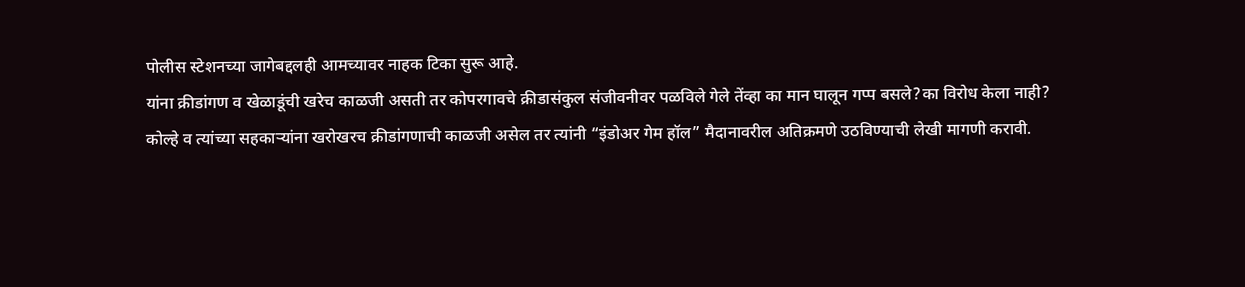पोलीस स्टेशनच्या जागेबद्दलही आमच्यावर नाहक टिका सुरू आहे.
यांना क्रीडांगण व खेळाडूंची खरेच काळजी असती तर कोपरगावचे क्रीडासंकुल संजीवनीवर पळविले गेले तेंव्हा का मान घालून गप्प बसले?का विरोध केला नाही?
कोल्हे व त्यांच्या सहकाऱ्यांना खरोखरच क्रीडांगणाची काळजी असेल तर त्यांनी “इंडोअर गेम हॉल” मैदानावरील अतिक्रमणे उठविण्याची लेखी मागणी करावी.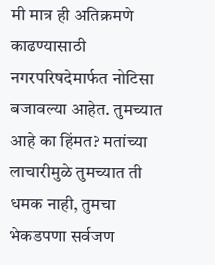मी मात्र ही अतिक्रमणे काढण्यासाठी नगरपरिषदेमार्फत नोटिसा बजावल्या आहेत. तुमच्यात आहे का हिंमत? मतांच्या लाचारीमुळे तुमच्यात ती धमक नाही, तुमचा भेकडपणा सर्वजण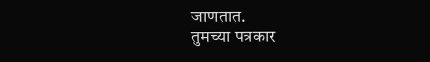जाणतात.
तुमच्या पत्रकार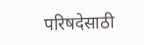परिषदेसाठी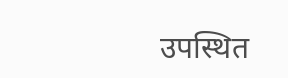उपस्थित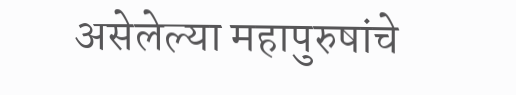असेलेल्या महापुरुषांचे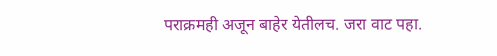पराक्रमही अजून बाहेर येतीलच. जरा वाट पहा.